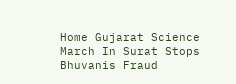Home Gujarat Science March In Surat Stops Bhuvanis Fraud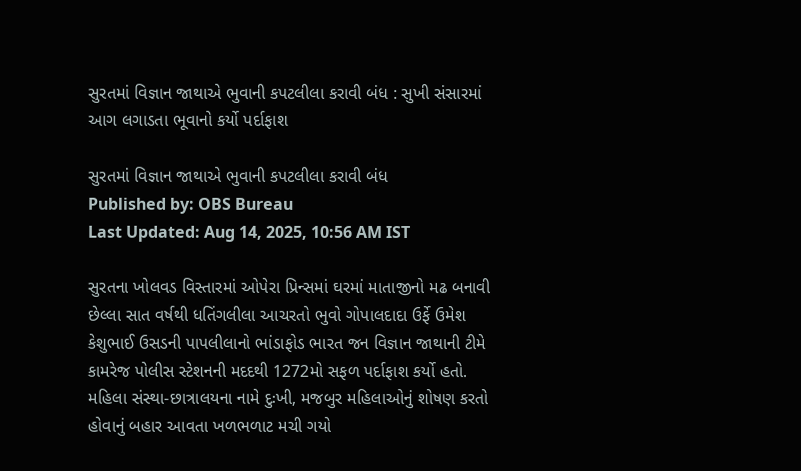સુરતમાં વિજ્ઞાન જાથાએ ભુવાની કપટલીલા કરાવી બંધ : સુખી સંસારમાં આગ લગાડતા ભૂવાનો કર્યો પર્દાફાશ

સુરતમાં વિજ્ઞાન જાથાએ ભુવાની કપટલીલા કરાવી બંધ
Published by: OBS Bureau
Last Updated: Aug 14, 2025, 10:56 AM IST

સુરતના ખોલવડ વિસ્તારમાં ઓપેરા પ્રિન્સમાં ઘરમાં માતાજીનો મઢ બનાવી છેલ્લા સાત વર્ષથી ધતિંગલીલા આચરતો ભુવો ગોપાલદાદા ઉર્ફે ઉમેશ કેશુભાઈ ઉસડની પાપલીલાનો ભાંડાફોડ ભારત જન વિજ્ઞાન જાથાની ટીમે કામરેજ પોલીસ સ્ટેશનની મદદથી 1272મો સફળ પર્દાફાશ કર્યો હતો. મહિલા સંસ્થા-છાત્રાલયના નામે દુઃખી, મજબુર મહિલાઓનું શોષણ કરતો હોવાનું બહાર આવતા ખળભળાટ મચી ગયો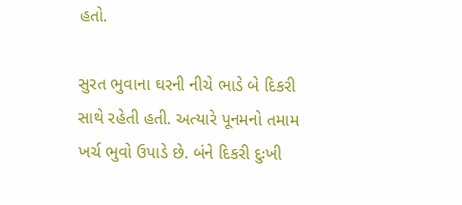હતો.

સુરત ભુવાના ઘરની નીચે ભાડે બે દિકરી સાથે રહેતી હતી. અત્યારે પૂનમનો તમામ ખર્ચ ભુવો ઉપાડે છે. બંને દિકરી દુઃખી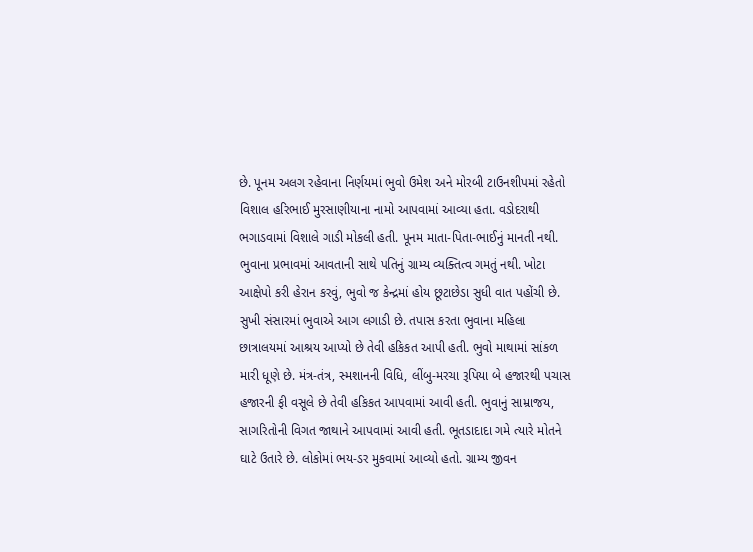છે. પૂનમ અલગ રહેવાના નિર્ણયમાં ભુવો ઉમેશ અને મોરબી ટાઉનશીપમાં રહેતો વિશાલ હરિભાઈ મુરસાણીયાના નામો આપવામાં આવ્યા હતા. વડોદરાથી ભગાડવામાં વિશાલે ગાડી મોકલી હતી. પૂનમ માતા-પિતા-ભાઈનું માનતી નથી. ભુવાના પ્રભાવમાં આવતાની સાથે પતિનું ગ્રામ્ય વ્યક્તિત્વ ગમતું નથી. ખોટા આક્ષેપો કરી હેરાન કરવું, ભુવો જ કેન્દ્રમાં હોય છૂટાછેડા સુધી વાત પહોંચી છે. સુખી સંસારમાં ભુવાએ આગ લગાડી છે. તપાસ કરતા ભુવાના મહિલા છાત્રાલયમાં આશ્રય આપ્યો છે તેવી હકિકત આપી હતી. ભુવો માથામાં સાંકળ મારી ધૂણે છે. મંત્ર-તંત્ર, સ્મશાનની વિધિ, લીંબુ-મરચા રૂપિયા બે હજારથી પચાસ હજારની ફી વસૂલે છે તેવી હકિકત આપવામાં આવી હતી. ભુવાનું સામ્રાજય, સાગરિતોની વિગત જાથાને આપવામાં આવી હતી. ભૂતડાદાદા ગમે ત્યારે મોતને ઘાટે ઉતારે છે. લોકોમાં ભય-ડર મુકવામાં આવ્યો હતો. ગ્રામ્ય જીવન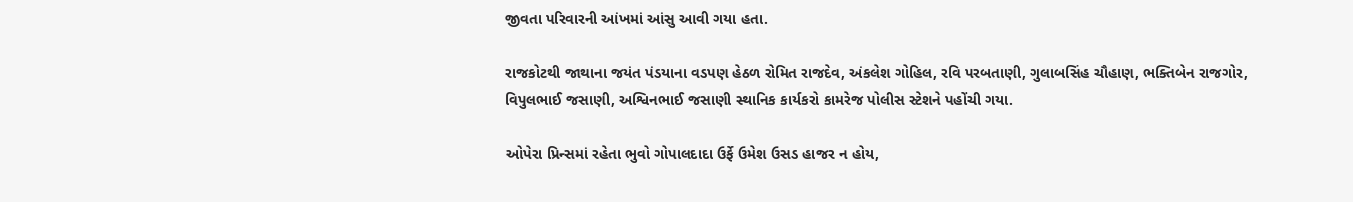જીવતા પરિવારની આંખમાં આંસુ આવી ગયા હતા.

રાજકોટથી જાથાના જયંત પંડયાના વડપણ હેઠળ રોમિત રાજદેવ, અંકલેશ ગોહિલ, રવિ પરબતાણી, ગુલાબસિંહ ચૌહાણ, ભક્તિબેન રાજગોર, વિપુલભાઈ જસાણી, અશ્વિનભાઈ જસાણી સ્થાનિક કાર્યકરો કામરેજ પોલીસ સ્ટેશને પહોંચી ગયા.

ઓપેરા પ્રિન્સમાં રહેતા ભુવો ગોપાલદાદા ઉર્ફે ઉમેશ ઉસડ હાજર ન હોય,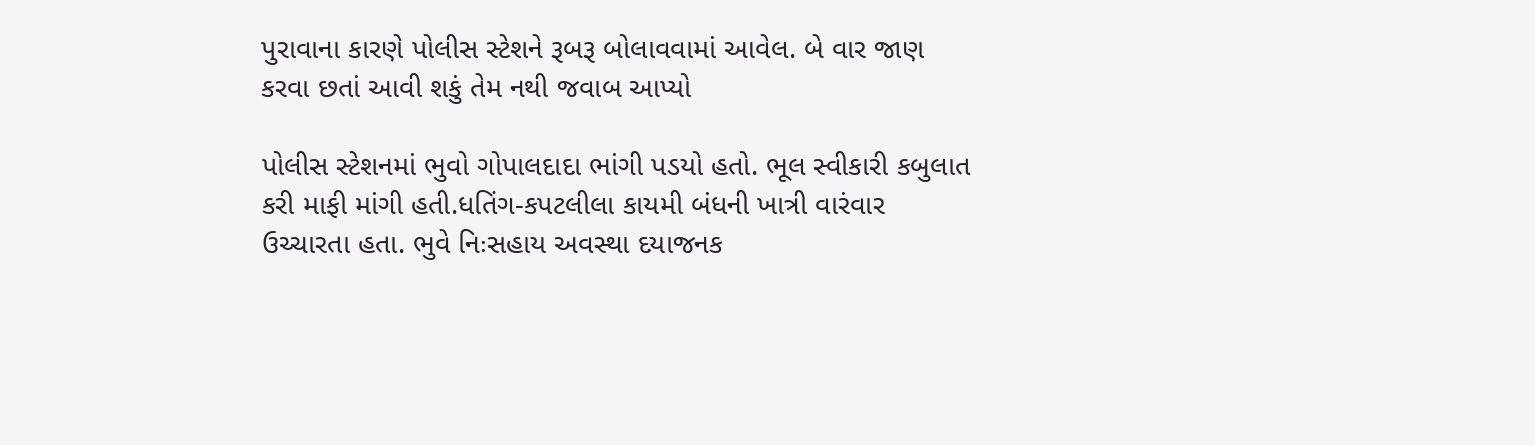પુરાવાના કારણે પોલીસ સ્ટેશને રૂબરૂ બોલાવવામાં આવેલ. બે વાર જાણ કરવા છતાં આવી શકું તેમ નથી જવાબ આપ્યો

પોલીસ સ્ટેશનમાં ભુવો ગોપાલદાદા ભાંગી પડયો હતો. ભૂલ સ્વીકારી કબુલાત કરી માફી માંગી હતી.ધતિંગ-કપટલીલા કાયમી બંધની ખાત્રી વારંવાર ઉચ્ચારતા હતા. ભુવે નિઃસહાય અવસ્થા દયાજનક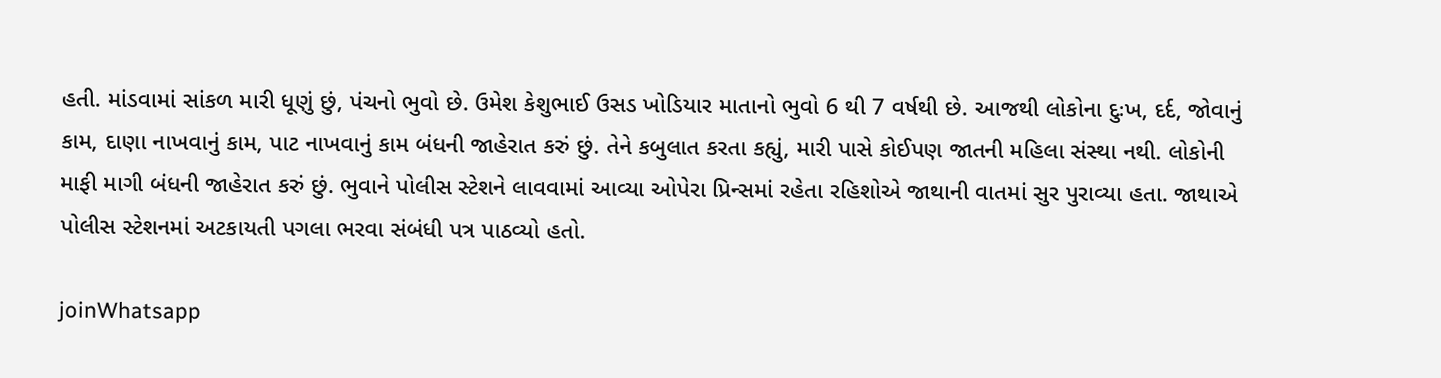હતી. માંડવામાં સાંકળ મારી ધૂણું છું, પંચનો ભુવો છે. ઉમેશ કેશુભાઈ ઉસડ ખોડિયાર માતાનો ભુવો 6 થી 7 વર્ષથી છે. આજથી લોકોના દુઃખ, દર્દ, જોવાનું કામ, દાણા નાખવાનું કામ, પાટ નાખવાનું કામ બંધની જાહેરાત કરું છું. તેને કબુલાત કરતા કહ્યું, મારી પાસે કોઈપણ જાતની મહિલા સંસ્થા નથી. લોકોની માફી માગી બંધની જાહેરાત કરું છું. ભુવાને પોલીસ સ્ટેશને લાવવામાં આવ્યા ઓપેરા પ્રિન્સમાં રહેતા રહિશોએ જાથાની વાતમાં સુર પુરાવ્યા હતા. જાથાએ પોલીસ સ્ટેશનમાં અટકાયતી પગલા ભરવા સંબંધી પત્ર પાઠવ્યો હતો.

joinWhatsapp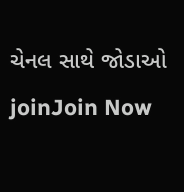ચેનલ સાથે જોડાઓ
joinJoin Now